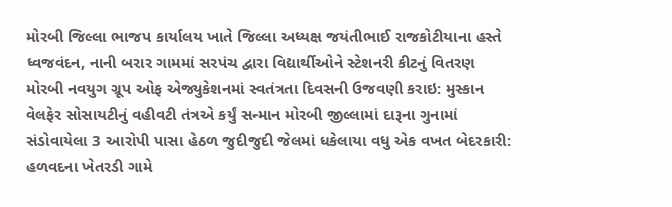મોરબી જિલ્લા ભાજપ કાર્યાલય ખાતે જિલ્લા અધ્યક્ષ જયંતીભાઈ રાજકોટીયાના હસ્તે ધ્વજવંદન, નાની બરાર ગામમાં સરપંચ દ્વારા વિદ્યાર્થીઓને સ્ટેશનરી કીટનું વિતરણ મોરબી નવયુગ ગ્રૂપ ઓફ એજ્યુકેશનમાં સ્વતંત્રતા દિવસની ઉજવણી કરાઇ: મુસ્કાન વેલફેર સોસાયટીનું વહીવટી તંત્રએ કર્યું સન્માન મોરબી જીલ્લામાં દારૂના ગુનામાં સંડોવાયેલા 3 આરોપી પાસા હેઠળ જુદીજુદી જેલમાં ધકેલાયા વધુ એક વખત બેદરકારી: હળવદના ખેતરડી ગામે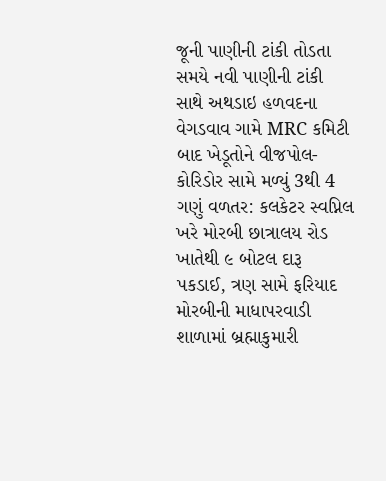જૂની પાણીની ટાંકી તોડતા સમયે નવી પાણીની ટાંકી સાથે અથડાઇ હળવદના વેગડવાવ ગામે MRC કમિટી બાદ ખેડૂતોને વીજપોલ-કોરિડોર સામે મળ્યું 3થી 4 ગણું વળતર: કલકેટર સ્વપ્નિલ ખરે મોરબી છાત્રાલય રોડ ખાતેથી ૯ બોટલ દારૂ પકડાઈ, ત્રણ સામે ફરિયાદ મોરબીની માધાપરવાડી શાળામાં બ્રહ્માકુમારી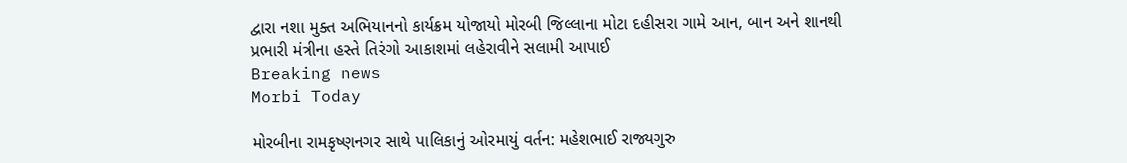દ્વારા નશા મુક્ત અભિયાનનો કાર્યક્રમ યોજાયો મોરબી જિલ્લાના મોટા દહીસરા ગામે આન, બાન અને શાનથી પ્રભારી મંત્રીના હસ્તે તિરંગો આકાશમાં લહેરાવીને સલામી આપાઈ
Breaking news
Morbi Today

મોરબીના રામકૃષ્ણનગર સાથે પાલિકાનું ઓરમાયું વર્તન: મહેશભાઈ રાજ્યગુરુ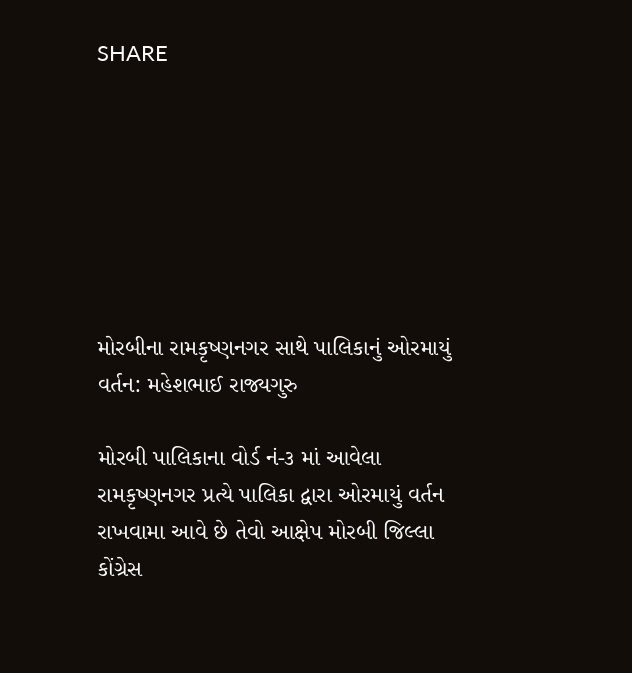SHARE







મોરબીના રામકૃષ્ણનગર સાથે પાલિકાનું ઓરમાયું વર્તન: મહેશભાઈ રાજ્યગુરુ

મોરબી પાલિકાના વોર્ડ નં-૩ માં આવેલા રામકૃષ્ણનગર પ્રત્યે પાલિકા દ્વારા ઓરમાયું વર્તન રાખવામા આવે છે તેવો આક્ષેપ મોરબી જિલ્લા કોંગ્રેસ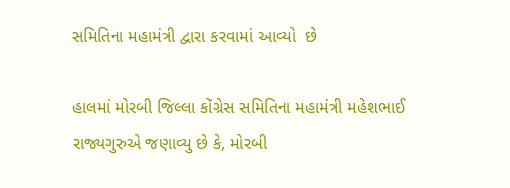સમિતિના મહામંત્રી દ્વારા કરવામાં આવ્યો  છે

હાલમાં મોરબી જિલ્લા કોંગ્રેસ સમિતિના મહામંત્રી મહેશભાઈ રાજ્યગુરુએ જણાવ્યુ છે કે, મોરબી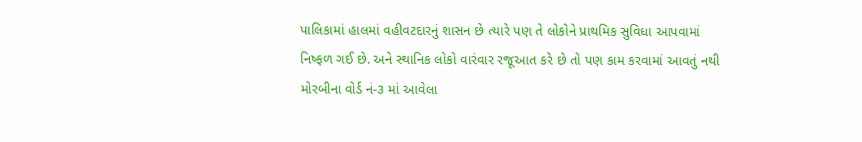પાલિકામાં હાલમાં વહીવટદારનું શાસન છે ત્યારે પણ તે લોકોને પ્રાથમિક સુવિધા આપવામાં નિષ્ફળ ગઈ છે. અને સ્થાનિક લોકો વારંવાર રજૂઆત કરે છે તો પણ કામ કરવામાં આવતું નથી મોરબીના વોર્ડ નં-૩ માં આવેલા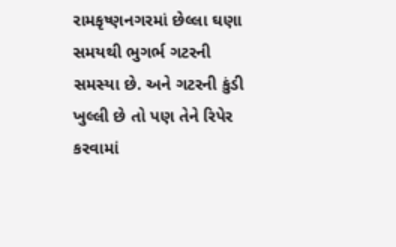રામકૃષ્ણનગરમાં છેલ્લા ઘણા સમયથી ભુગર્ભ ગટરની સમસ્યા છે. અને ગટરની કુંડી ખુલ્લી છે તો પણ તેને રિપેર કરવામાં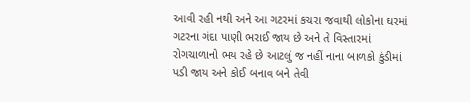આવી રહી નથી અને આ ગટરમાં કચરા જવાથી લોકોના ઘરમાં ગટરના ગંદા પાણી ભરાઈ જાય છે અને તે વિસ્તારમાં રોગચાળાનો ભય રહે છે આટલું જ નહીં નાના બાળકો કુંડીમાં પડી જાય અને કોઈ બનાવ બને તેવી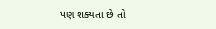પણ શક્યતા છે તો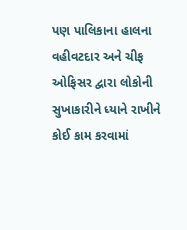પણ પાલિકાના હાલના વહીવટદાર અને ચીફ ઓફિસર દ્વારા લોકોની સુખાકારીને ધ્યાને રાખીને કોઈ કામ કરવામાં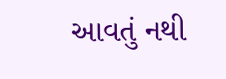આવતું નથી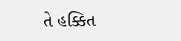તે હક્કિત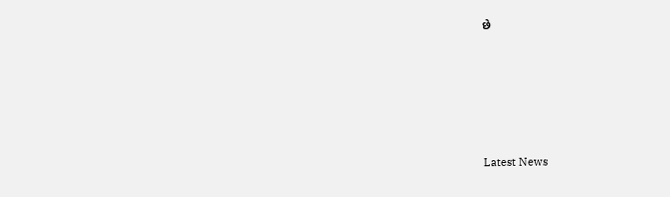છે






Latest News